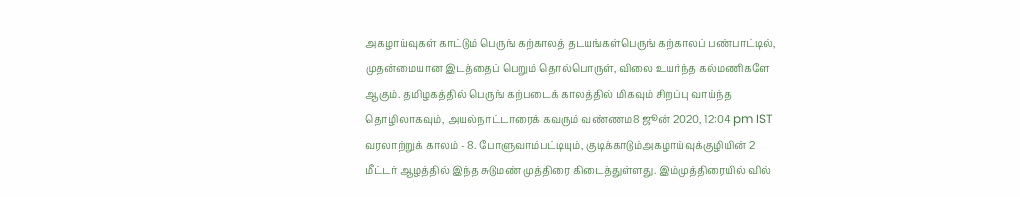அகழாய்வுகள் காட்டும் பெருங் கற்காலத் தடயங்கள்பெருங் கற்காலப் பண்பாட்டில், முதன்மையான இடத்தைப் பெறும் தொல்பொருள், விலை உயர்ந்த கல்மணிகளே ஆகும். தமிழகத்தில் பெருங் கற்படைக் காலத்தில் மிகவும் சிறப்பு வாய்ந்த தொழிலாகவும், அயல்நாட்டாரைக் கவரும் வண்ணம8 ஜூன் 2020, 12:04 pm IST
வரலாற்றுக் காலம் - 8. போளுவாம்பட்டியும், குடிக்காடும்அகழாய்வுக்குழியின் 2 மீட்டர் ஆழத்தில் இந்த சுடுமண் முத்திரை கிடைத்துள்ளது. இம்முத்திரையில் வில்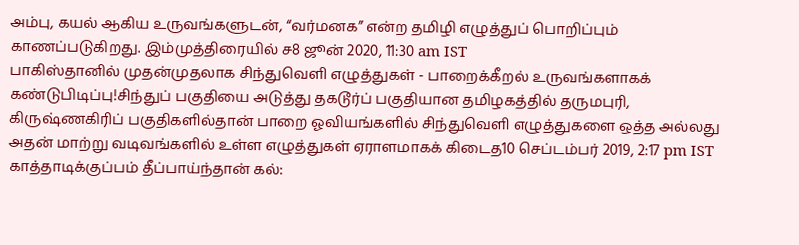அம்பு, கயல் ஆகிய உருவங்களுடன், “வர்மனக” என்ற தமிழி எழுத்துப் பொறிப்பும் காணப்படுகிறது. இம்முத்திரையில் ச8 ஜூன் 2020, 11:30 am IST
பாகிஸ்தானில் முதன்முதலாக சிந்துவெளி எழுத்துகள் - பாறைக்கீறல் உருவங்களாகக் கண்டுபிடிப்பு!சிந்துப் பகுதியை அடுத்து தகடூர்ப் பகுதியான தமிழகத்தில் தருமபுரி, கிருஷ்ணகிரிப் பகுதிகளில்தான் பாறை ஓவியங்களில் சிந்துவெளி எழுத்துகளை ஒத்த அல்லது அதன் மாற்று வடிவங்களில் உள்ள எழுத்துகள் ஏராளமாகக் கிடைத10 செப்டம்பர் 2019, 2:17 pm IST
காத்தாடிக்குப்பம் தீப்பாய்ந்தான் கல்: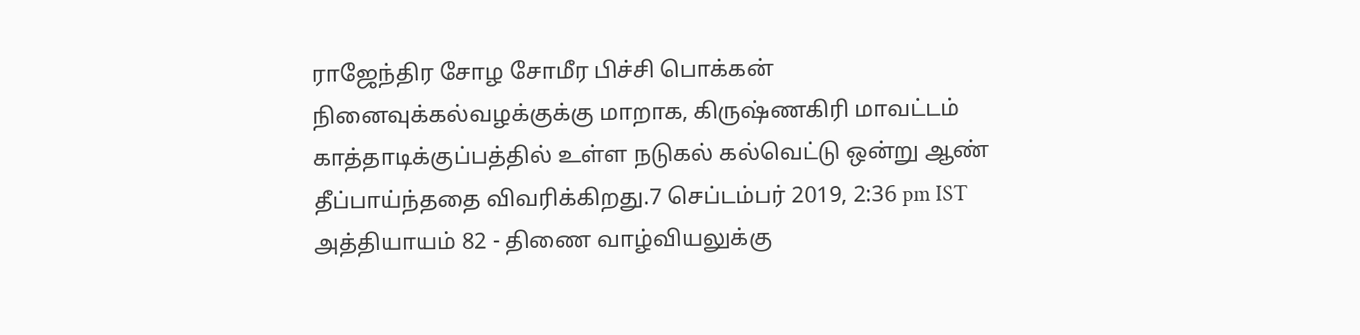ராஜேந்திர சோழ சோமீர பிச்சி பொக்கன் நினைவுக்கல்வழக்குக்கு மாறாக, கிருஷ்ணகிரி மாவட்டம் காத்தாடிக்குப்பத்தில் உள்ள நடுகல் கல்வெட்டு ஒன்று ஆண் தீப்பாய்ந்ததை விவரிக்கிறது.7 செப்டம்பர் 2019, 2:36 pm IST
அத்தியாயம் 82 - திணை வாழ்வியலுக்கு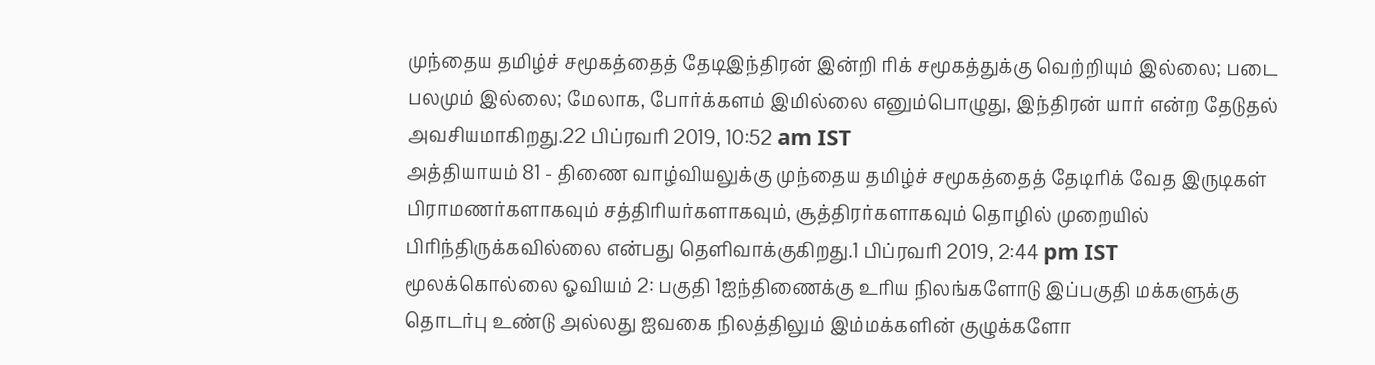முந்தைய தமிழ்ச் சமூகத்தைத் தேடிஇந்திரன் இன்றி ரிக் சமூகத்துக்கு வெற்றியும் இல்லை; படை பலமும் இல்லை; மேலாக, போர்க்களம் இமில்லை எனும்பொழுது, இந்திரன் யார் என்ற தேடுதல் அவசியமாகிறது.22 பிப்ரவரி 2019, 10:52 am IST
அத்தியாயம் 81 - திணை வாழ்வியலுக்கு முந்தைய தமிழ்ச் சமூகத்தைத் தேடிரிக் வேத இருடிகள் பிராமணர்களாகவும் சத்திரியர்களாகவும், சூத்திரர்களாகவும் தொழில் முறையில் பிரிந்திருக்கவில்லை என்பது தெளிவாக்குகிறது.1 பிப்ரவரி 2019, 2:44 pm IST
மூலக்கொல்லை ஓவியம் 2: பகுதி 1ஐந்திணைக்கு உரிய நிலங்களோடு இப்பகுதி மக்களுக்கு தொடர்பு உண்டு அல்லது ஐவகை நிலத்திலும் இம்மக்களின் குழுக்களோ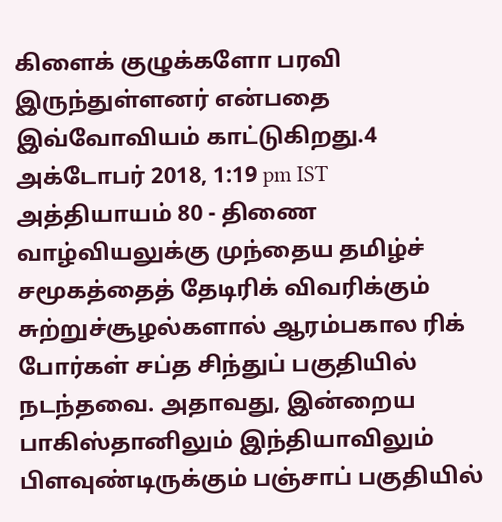கிளைக் குழுக்களோ பரவி இருந்துள்ளனர் என்பதை இவ்வோவியம் காட்டுகிறது.4 அக்டோபர் 2018, 1:19 pm IST
அத்தியாயம் 80 - திணை வாழ்வியலுக்கு முந்தைய தமிழ்ச் சமூகத்தைத் தேடிரிக் விவரிக்கும் சுற்றுச்சூழல்களால் ஆரம்பகால ரிக் போர்கள் சப்த சிந்துப் பகுதியில் நடந்தவை. அதாவது, இன்றைய பாகிஸ்தானிலும் இந்தியாவிலும் பிளவுண்டிருக்கும் பஞ்சாப் பகுதியில்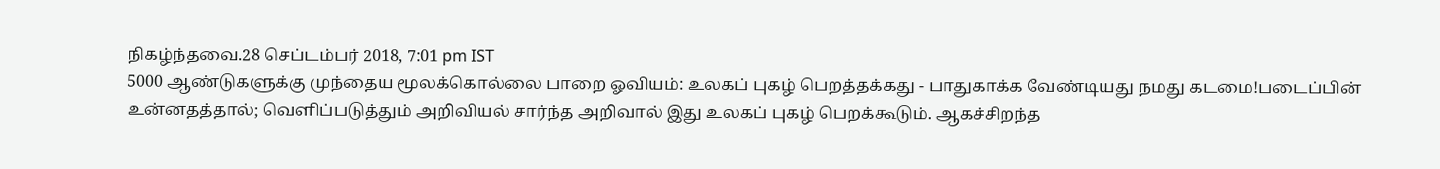நிகழ்ந்தவை.28 செப்டம்பர் 2018, 7:01 pm IST
5000 ஆண்டுகளுக்கு முந்தைய மூலக்கொல்லை பாறை ஓவியம்: உலகப் புகழ் பெறத்தக்கது - பாதுகாக்க வேண்டியது நமது கடமை!படைப்பின் உன்னதத்தால்; வெளிப்படுத்தும் அறிவியல் சார்ந்த அறிவால் இது உலகப் புகழ் பெறக்கூடும். ஆகச்சிறந்த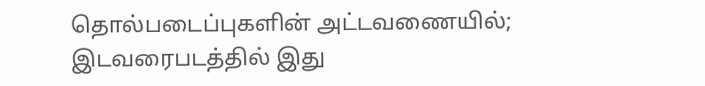தொல்படைப்புகளின் அட்டவணையில்; இடவரைபடத்தில் இது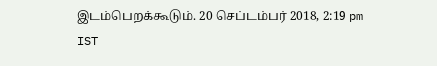இடம்பெறக்கூடும். 20 செப்டம்பர் 2018, 2:19 pm IST